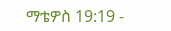ማቴዎስ 19:19 -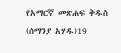የአማርኛ መጽሐፍ ቅዱስ (ሰማንያ አሃዱ)19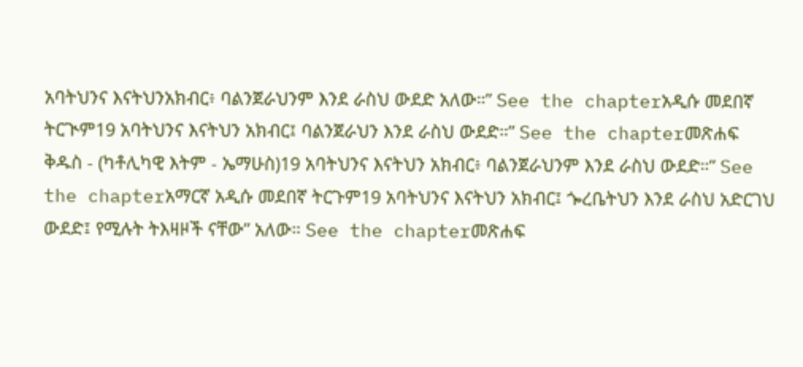አባትህንና እናትህንአክብር፥ ባልንጀራህንም እንደ ራስህ ውደድ አለው።” See the chapterአዲሱ መደበኛ ትርጒም19 አባትህንና እናትህን አክብር፤ ባልንጀራህን እንደ ራስህ ውደድ።” See the chapterመጽሐፍ ቅዱስ - (ካቶሊካዊ እትም - ኤማሁስ)19 አባትህንና እናትህን አክብር፥ ባልንጀራህንም እንደ ራስህ ውደድ።” See the chapterአማርኛ አዲሱ መደበኛ ትርጉም19 አባትህንና እናትህን አክብር፤ ጐረቤትህን እንደ ራስህ አድርገህ ውደድ፤ የሚሉት ትእዛዞች ናቸው” አለው። See the chapterመጽሐፍ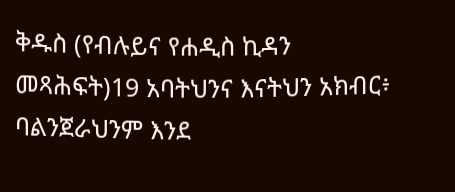ቅዱስ (የብሉይና የሐዲስ ኪዳን መጻሕፍት)19 አባትህንና እናትህን አክብር፥ ባልንጀራህንም እንደ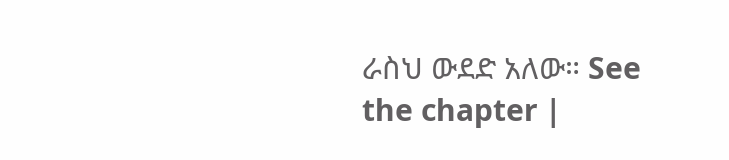ራስህ ውደድ አለው። See the chapter |